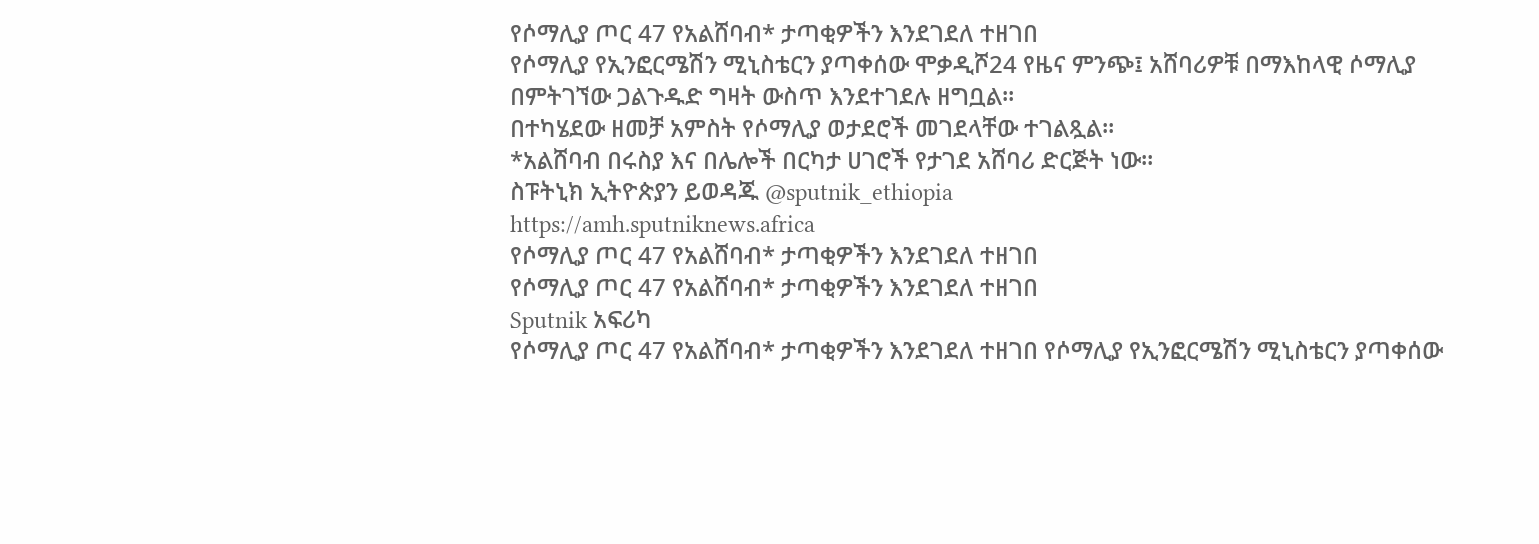የሶማሊያ ጦር 47 የአልሸባብ* ታጣቂዎችን እንደገደለ ተዘገበ
የሶማሊያ የኢንፎርሜሽን ሚኒስቴርን ያጣቀሰው ሞቃዲሾ24 የዜና ምንጭ፤ አሸባሪዎቹ በማእከላዊ ሶማሊያ በምትገኘው ጋልጉዱድ ግዛት ውስጥ እንደተገደሉ ዘግቧል።
በተካሄደው ዘመቻ አምስት የሶማሊያ ወታደሮች መገደላቸው ተገልጿል።
*አልሸባብ በሩስያ እና በሌሎች በርካታ ሀገሮች የታገደ አሸባሪ ድርጅት ነው።
ስፑትኒክ ኢትዮጵያን ይወዳጁ @sputnik_ethiopia
https://amh.sputniknews.africa
የሶማሊያ ጦር 47 የአልሸባብ* ታጣቂዎችን እንደገደለ ተዘገበ
የሶማሊያ ጦር 47 የአልሸባብ* ታጣቂዎችን እንደገደለ ተዘገበ
Sputnik አፍሪካ
የሶማሊያ ጦር 47 የአልሸባብ* ታጣቂዎችን እንደገደለ ተዘገበ የሶማሊያ የኢንፎርሜሽን ሚኒስቴርን ያጣቀሰው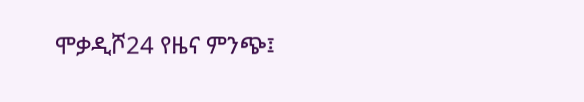ሞቃዲሾ24 የዜና ምንጭ፤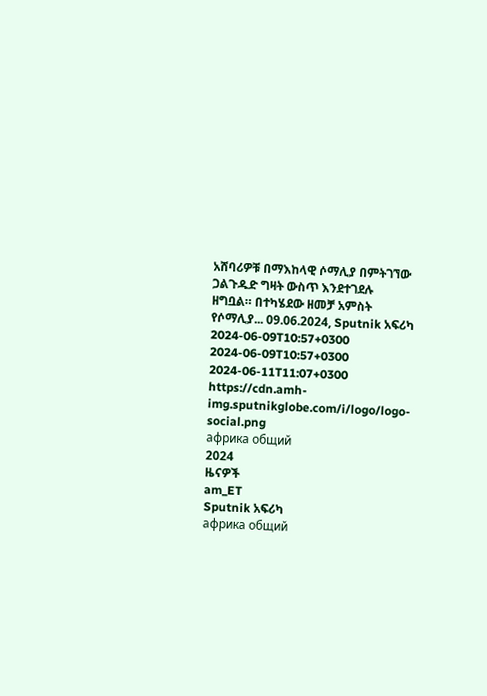አሸባሪዎቹ በማእከላዊ ሶማሊያ በምትገኘው ጋልጉዱድ ግዛት ውስጥ እንደተገደሉ ዘግቧል። በተካሄደው ዘመቻ አምስት የሶማሊያ... 09.06.2024, Sputnik አፍሪካ
2024-06-09T10:57+0300
2024-06-09T10:57+0300
2024-06-11T11:07+0300
https://cdn.amh-img.sputnikglobe.com/i/logo/logo-social.png
африка общий
2024
ዜናዎች
am_ET
Sputnik አፍሪካ
африка общий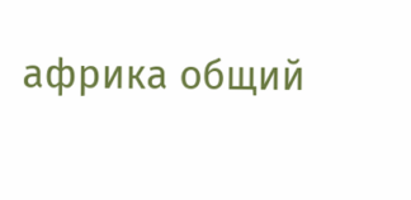африка общий